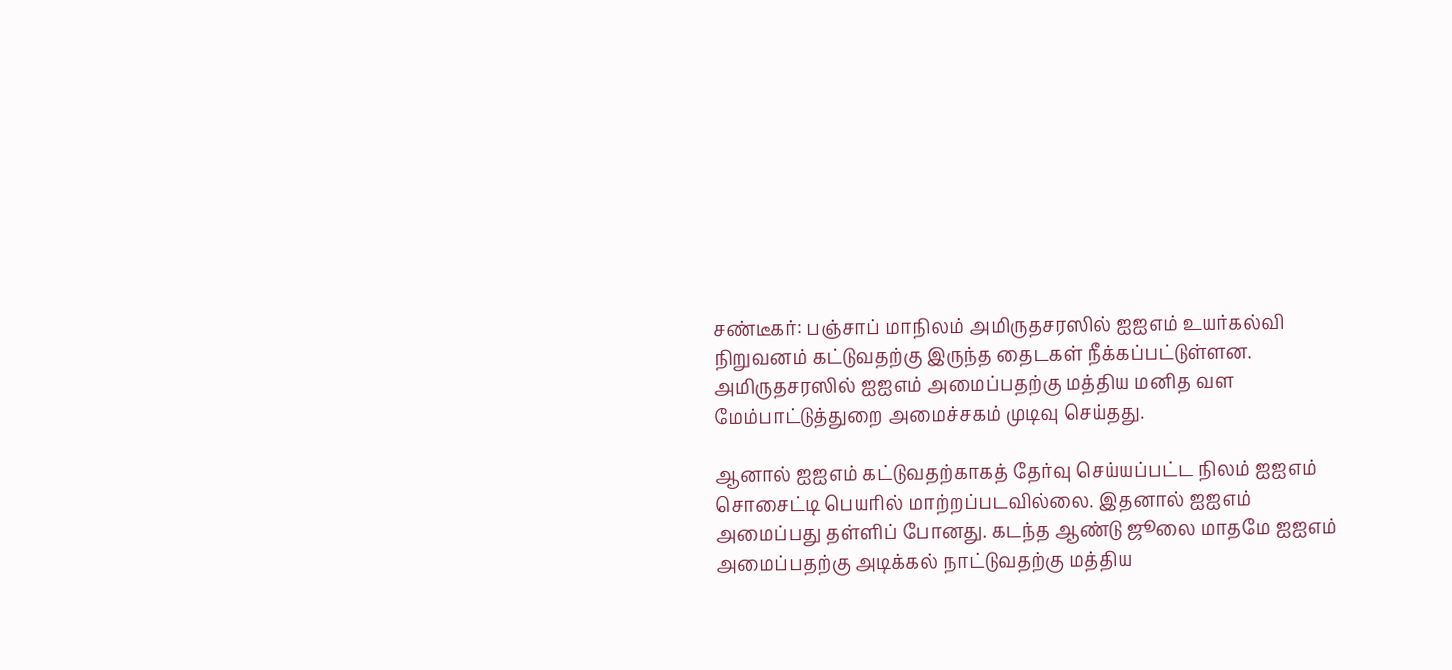சண்டீகர்: பஞ்சாப் மாநிலம் அமிருதசரஸில் ஐஐஎம் உயர்கல்வி நிறுவனம் கட்டுவதற்கு இருந்த தைடகள் நீக்கப்பட்டுள்ளன.
அமிருதசரஸில் ஐஐஎம் அமைப்பதற்கு மத்திய மனித வள மேம்பாட்டுத்துறை அமைச்சகம் முடிவு செய்தது.

ஆனால் ஐஐஎம் கட்டுவதற்காகத் தேர்வு செய்யப்பட்ட நிலம் ஐஐஎம் சொசைட்டி பெயரில் மாற்றப்படவில்லை. இதனால் ஐஐஎம் அமைப்பது தள்ளிப் போனது. கடந்த ஆண்டு ஜூலை மாதமே ஐஐஎம் அமைப்பதற்கு அடிக்கல் நாட்டுவதற்கு மத்திய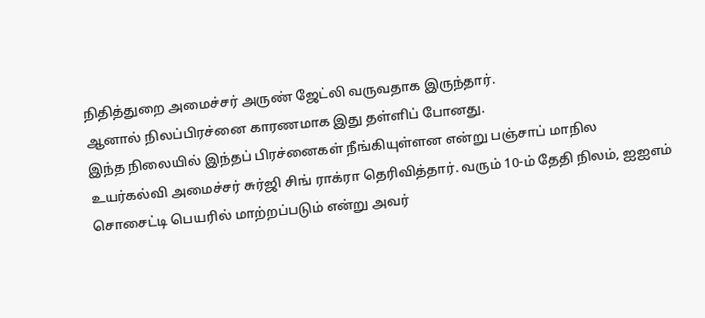நிதித்துறை அமைச்சர் அருண் ஜேட்லி வருவதாக இருந்தார்.
ஆனால் நிலப்பிரச்னை காரணமாக இது தள்ளிப் போனது.
இந்த நிலையில் இந்தப் பிரச்னைகள் நீங்கியுள்ளன என்று பஞ்சாப் மாநில உயர்கல்வி அமைச்சர் சுர்ஜி சிங் ராக்ரா தெரிவித்தார். வரும் 10-ம் தேதி நிலம், ஐஐஎம் சொசைட்டி பெயரில் மாற்றப்படும் என்று அவர்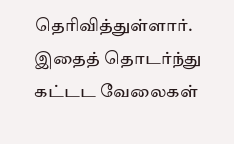தெரிவித்துள்ளார். இதைத் தொடர்ந்து கட்டட வேலைகள்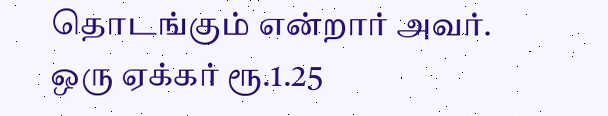தொடங்கும் என்றார் அவர்.
ஒரு ஏக்கர் ரூ.1.25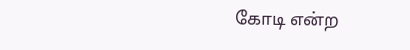கோடி என்ற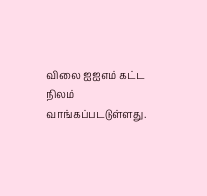விலை ஐஐஎம் கட்ட நிலம் வாங்கப்படடுள்ளது.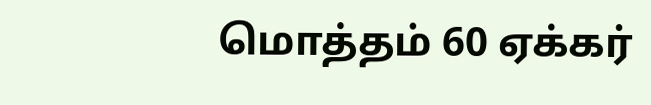மொத்தம் 60 ஏக்கர்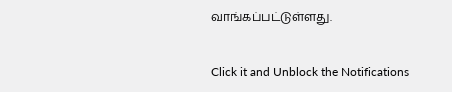வாங்கப்பட்டுள்ளது.


Click it and Unblock the Notifications